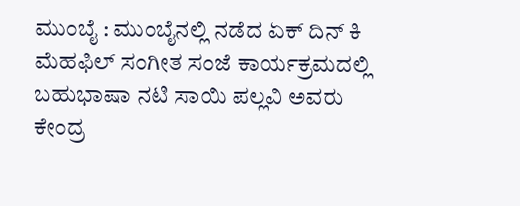ಮುಂಬೈ : ಮುಂಬೈನಲ್ಲಿ ನಡೆದ ಏಕ್ ದಿನ್ ಕಿ ಮೆಹಫಿಲ್ ಸಂಗೀತ ಸಂಜೆ ಕಾರ್ಯಕ್ರಮದಲ್ಲಿ ಬಹುಭಾಷಾ ನಟಿ ಸಾಯಿ ಪಲ್ಲವಿ ಅವರು ಕೇಂದ್ರ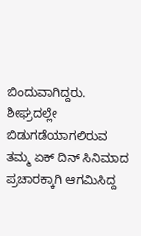ಬಿಂದುವಾಗಿದ್ದರು. ಶೀಘ್ರದಲ್ಲೇ ಬಿಡುಗಡೆಯಾಗಲಿರುವ ತಮ್ಮ ಏಕ್ ದಿನ್ ಸಿನಿಮಾದ ಪ್ರಚಾರಕ್ಕಾಗಿ ಆಗಮಿಸಿದ್ದ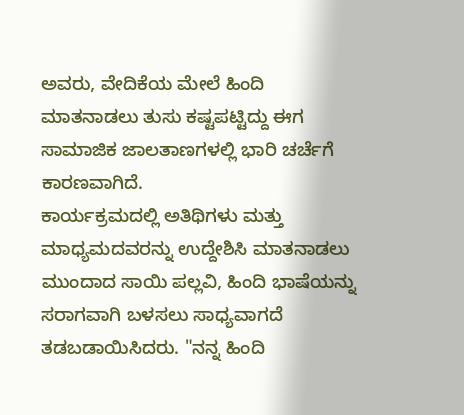ಅವರು, ವೇದಿಕೆಯ ಮೇಲೆ ಹಿಂದಿ ಮಾತನಾಡಲು ತುಸು ಕಷ್ಟಪಟ್ಟಿದ್ದು ಈಗ ಸಾಮಾಜಿಕ ಜಾಲತಾಣಗಳಲ್ಲಿ ಭಾರಿ ಚರ್ಚೆಗೆ ಕಾರಣವಾಗಿದೆ.
ಕಾರ್ಯಕ್ರಮದಲ್ಲಿ ಅತಿಥಿಗಳು ಮತ್ತು ಮಾಧ್ಯಮದವರನ್ನು ಉದ್ದೇಶಿಸಿ ಮಾತನಾಡಲು ಮುಂದಾದ ಸಾಯಿ ಪಲ್ಲವಿ, ಹಿಂದಿ ಭಾಷೆಯನ್ನು ಸರಾಗವಾಗಿ ಬಳಸಲು ಸಾಧ್ಯವಾಗದೆ ತಡಬಡಾಯಿಸಿದರು. "ನನ್ನ ಹಿಂದಿ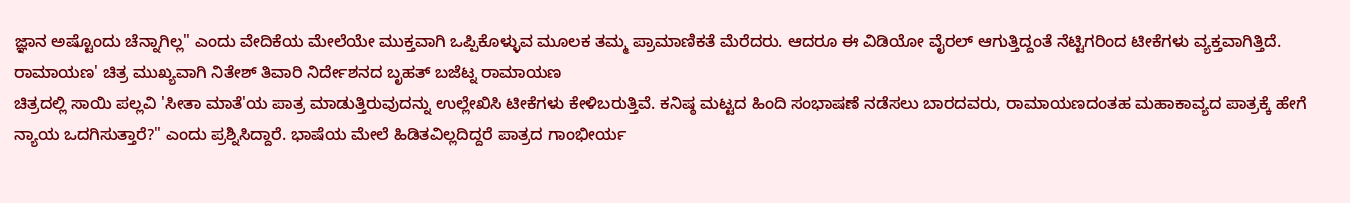ಜ್ಞಾನ ಅಷ್ಟೊಂದು ಚೆನ್ನಾಗಿಲ್ಲ" ಎಂದು ವೇದಿಕೆಯ ಮೇಲೆಯೇ ಮುಕ್ತವಾಗಿ ಒಪ್ಪಿಕೊಳ್ಳುವ ಮೂಲಕ ತಮ್ಮ ಪ್ರಾಮಾಣಿಕತೆ ಮೆರೆದರು. ಆದರೂ ಈ ವಿಡಿಯೋ ವೈರಲ್ ಆಗುತ್ತಿದ್ದಂತೆ ನೆಟ್ಟಿಗರಿಂದ ಟೀಕೆಗಳು ವ್ಯಕ್ತವಾಗಿತ್ತಿದೆ.
ರಾಮಾಯಣ' ಚಿತ್ರ ಮುಖ್ಯವಾಗಿ ನಿತೇಶ್ ತಿವಾರಿ ನಿರ್ದೇಶನದ ಬೃಹತ್ ಬಜೆಟ್ನ ರಾಮಾಯಣ
ಚಿತ್ರದಲ್ಲಿ ಸಾಯಿ ಪಲ್ಲವಿ 'ಸೀತಾ ಮಾತೆ'ಯ ಪಾತ್ರ ಮಾಡುತ್ತಿರುವುದನ್ನು ಉಲ್ಲೇಖಿಸಿ ಟೀಕೆಗಳು ಕೇಳಿಬರುತ್ತಿವೆ. ಕನಿಷ್ಠ ಮಟ್ಟದ ಹಿಂದಿ ಸಂಭಾಷಣೆ ನಡೆಸಲು ಬಾರದವರು, ರಾಮಾಯಣದಂತಹ ಮಹಾಕಾವ್ಯದ ಪಾತ್ರಕ್ಕೆ ಹೇಗೆ ನ್ಯಾಯ ಒದಗಿಸುತ್ತಾರೆ?" ಎಂದು ಪ್ರಶ್ನಿಸಿದ್ದಾರೆ. ಭಾಷೆಯ ಮೇಲೆ ಹಿಡಿತವಿಲ್ಲದಿದ್ದರೆ ಪಾತ್ರದ ಗಾಂಭೀರ್ಯ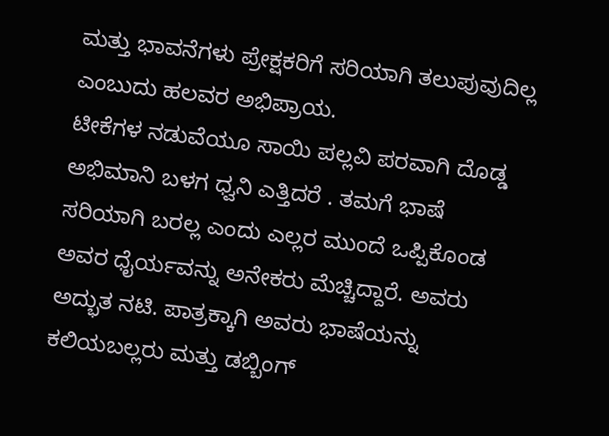ಮತ್ತು ಭಾವನೆಗಳು ಪ್ರೇಕ್ಷಕರಿಗೆ ಸರಿಯಾಗಿ ತಲುಪುವುದಿಲ್ಲ ಎಂಬುದು ಹಲವರ ಅಭಿಪ್ರಾಯ.
ಟೀಕೆಗಳ ನಡುವೆಯೂ ಸಾಯಿ ಪಲ್ಲವಿ ಪರವಾಗಿ ದೊಡ್ಡ ಅಭಿಮಾನಿ ಬಳಗ ಧ್ವನಿ ಎತ್ತಿದರೆ . ತಮಗೆ ಭಾಷೆ ಸರಿಯಾಗಿ ಬರಲ್ಲ ಎಂದು ಎಲ್ಲರ ಮುಂದೆ ಒಪ್ಪಿಕೊಂಡ ಅವರ ಧೈರ್ಯವನ್ನು ಅನೇಕರು ಮೆಚ್ಚಿದ್ದಾರೆ. ಅವರು ಅದ್ಭುತ ನಟಿ. ಪಾತ್ರಕ್ಕಾಗಿ ಅವರು ಭಾಷೆಯನ್ನು ಕಲಿಯಬಲ್ಲರು ಮತ್ತು ಡಬ್ಬಿಂಗ್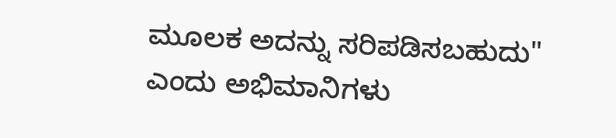ಮೂಲಕ ಅದನ್ನು ಸರಿಪಡಿಸಬಹುದು" ಎಂದು ಅಭಿಮಾನಿಗಳು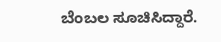ಬೆಂಬಲ ಸೂಚಿಸಿದ್ದಾರೆ.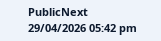PublicNext
29/04/2026 05:42 pm